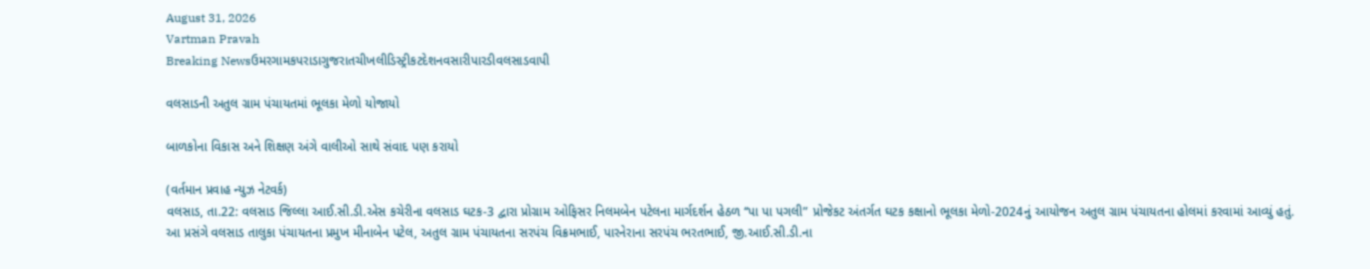August 31, 2026
Vartman Pravah
Breaking Newsઉમરગામકપરાડાગુજરાતચીખલીડિસ્ટ્રીકટદેશનવસારીપારડીવલસાડવાપી

વલસાડની અતુલ ગ્રામ પંચાયતમાં ભૂલકા મેળો યોજાયો

બાળકોના વિકાસ અને શિક્ષણ અંગે વાલીઓ સાથે સંવાદ પણ કરાયો

(વર્તમાન પ્રવાહ ન્‍યુઝ નેટવર્ક)
વલસાડ, તા.22: વલસાડ જિલ્લા આઈ.સી.ડી.એસ કચેરીના વલસાડ ઘટક-3 દ્વારા પ્રોગ્રામ ઓફિસર નિલમબેન પટેલના માર્ગદર્શન હેઠળ ‘‘પા પા પગલી” પ્રોજેકટ અંતર્ગત ઘટક કક્ષાનો ભૂલકા મેળો-2024નું આયોજન અતુલ ગ્રામ પંચાયતના હોલમાં કરવામાં આવ્‍યું હતું.
આ પ્રસંગે વલસાડ તાલુકા પંચાયતના પ્રમુખ મીનાબેન પટેલ, અતુલ ગ્રામ પંચાયતના સરપંચ વિક્રમભાઈ, પારનેરાના સરપંચ ભરતભાઈ, જી.આઈ.સી.ડી.ના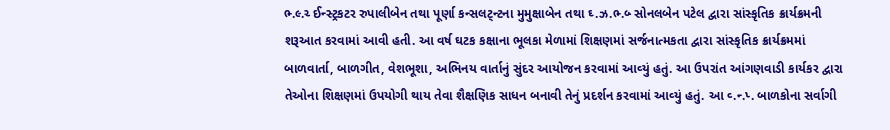ભ્‍.લ્‍.ચ્‍ ઈન્‍સ્‍ટ્રકટર રુપાલીબેન તથા પૂર્ણા કન્‍સલટ્‍ન્‍ટના મુમુક્ષાબેન તથા ઘ્‍.ઝ.ભ્‍.બ્‍ સોનલબેન પટેલ દ્વારા સાંસ્કૃતિક ક્રાર્યક્રમની શરૂઆત કરવામાં આવી હતી. આ વર્ષ ઘટક કક્ષાના ભૂલકા મેળામાં શિક્ષણમાં સર્જનાત્‍મકતા દ્વારા સાંસ્કૃતિક ક્રાર્યક્રમમાં બાળવાર્તા, બાળગીત, વેશભૂશા, અભિનય વાર્તાનું સુંદર આયોજન કરવામાં આવ્‍યું હતું. આ ઉપરાંત આંગણવાડી કાર્યકર દ્વારા તેઓના શિક્ષણમાં ઉપયોગી થાય તેવા શૈક્ષણિક સાધન બનાવી તેનું પ્રદર્શન કરવામાં આવ્‍યું હતું. આ વ્‍.ન્‍.પ્‍. બાળકોના સર્વાગી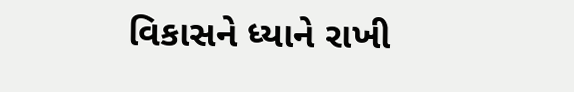વિકાસને ધ્‍યાને રાખી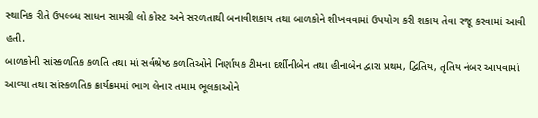સ્‍થાનિક રીતે ઉપલ્‍બ્‍ધ સાધન સામગ્રી લો કોસ્‍ટ અને સરળતાથી બનાવીશકાય તથા બાળકોને શીખવવામાં ઉપયોગ કરી શકાય તેવા રજૂ કરવામાં આવી હતી.
બાળકોની સાંસ્‍કળતિક કળતિ તથા માં સર્વશ્રેષ્ઠ કળતિઓને નિર્ણાયક ટીમના દર્શીનીબેન તથા હીનાબેન દ્વારા પ્રથમ, દ્વિતિય, તૃતિય નંબર આપવામાં આવ્‍યા તથા સાંસ્‍કળતિક ક્રાર્યક્રમમાં ભાગ લેનાર તમામ ભૂલકાઓને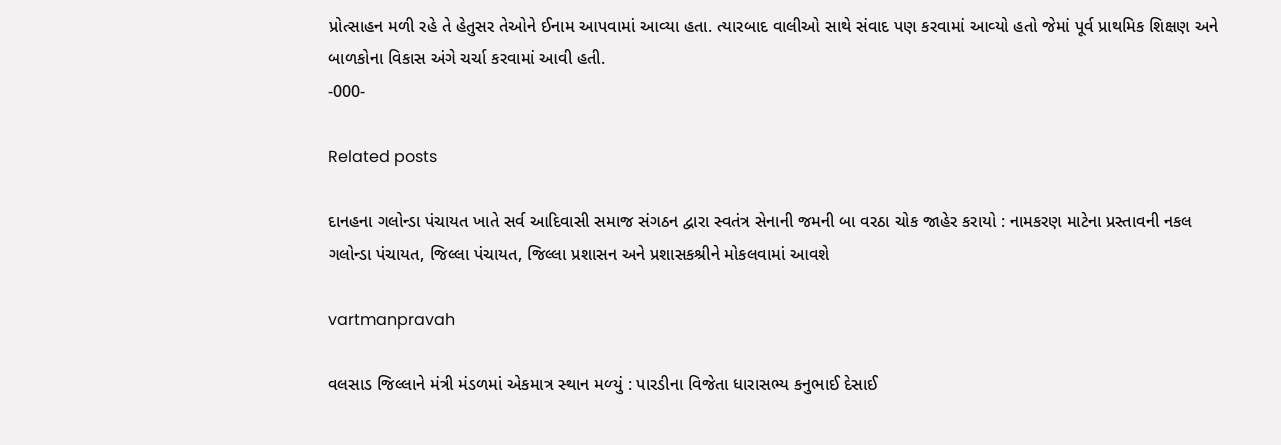પ્રોત્‍સાહન મળી રહે તે હેતુસર તેઓને ઈનામ આપવામાં આવ્‍યા હતા. ત્‍યારબાદ વાલીઓ સાથે સંવાદ પણ કરવામાં આવ્‍યો હતો જેમાં પૂર્વ પ્રાથમિક શિક્ષણ અને બાળકોના વિકાસ અંગે ચર્ચા કરવામાં આવી હતી.
-000-

Related posts

દાનહના ગલોન્‍ડા પંચાયત ખાતે સર્વ આદિવાસી સમાજ સંગઠન દ્વારા સ્‍વતંત્ર સેનાની જમની બા વરઠા ચોક જાહેર કરાયો : નામકરણ માટેના પ્રસ્‍તાવની નકલ ગલોન્‍ડા પંચાયત, જિલ્લા પંચાયત, જિલ્લા પ્રશાસન અને પ્રશાસકશ્રીને મોકલવામાં આવશે

vartmanpravah

વલસાડ જિલ્લાને મંત્રી મંડળમાં એકમાત્ર સ્‍થાન મળ્‍યું : પારડીના વિજેતા ધારાસભ્‍ય કનુભાઈ દેસાઈ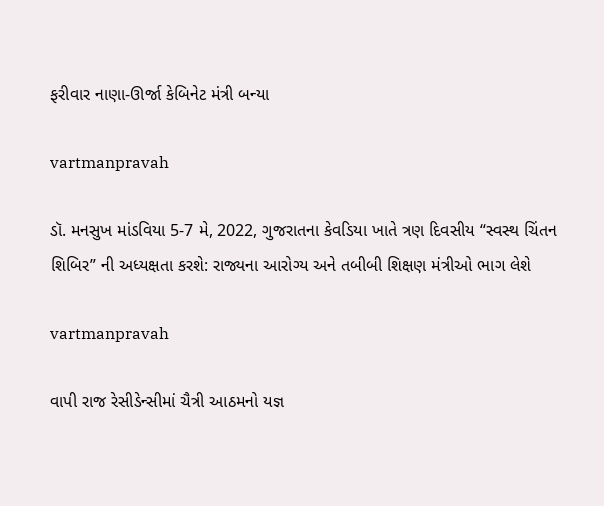ફરીવાર નાણા-ઊર્જા કેબિનેટ મંત્રી બન્‍યા

vartmanpravah

ડૉ. મનસુખ માંડવિયા 5-7 મે, 2022, ગુજરાતના કેવડિયા ખાતે ત્રણ દિવસીય “સ્વસ્થ ચિંતન શિબિર” ની અધ્યક્ષતા કરશે: રાજ્યના આરોગ્ય અને તબીબી શિક્ષણ મંત્રીઓ ભાગ લેશે

vartmanpravah

વાપી રાજ રેસીડેન્‍સીમાં ચૈત્રી આઠમનો યજ્ઞ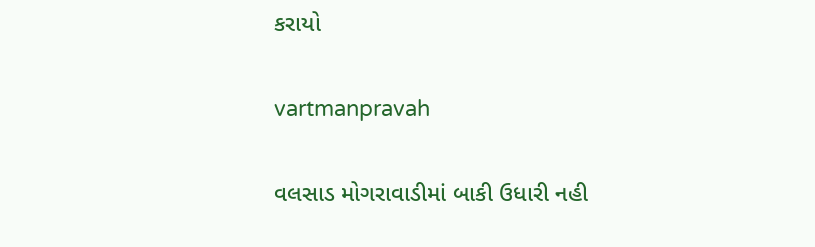કરાયો

vartmanpravah

વલસાડ મોગરાવાડીમાં બાકી ઉધારી નહી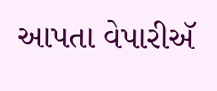આપતા વેપારીઍ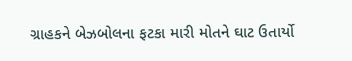ગ્રાહકને બેઝબોલના ફટકા મારી મોતને ઘાટ ઉતાર્યો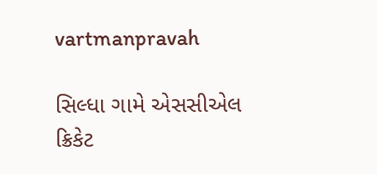vartmanpravah

સિલ્‍ધા ગામે એસસીએલ ક્રિકેટ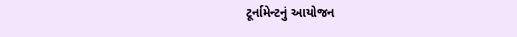ટૂર્નામેન્‍ટનું આયોજન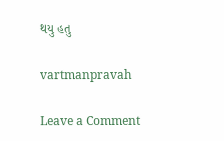થયુ હતુ

vartmanpravah

Leave a Comment